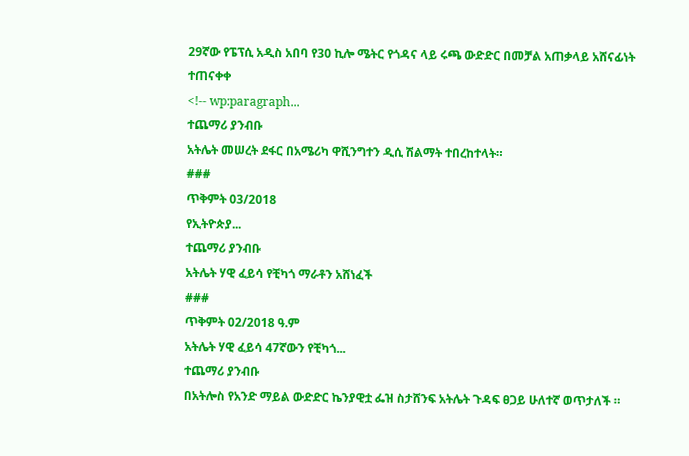29ኛው የፔፕሲ አዲስ አበባ የ30 ኪሎ ሜትር የጎዳና ላይ ሩጫ ውድድር በመቻል አጠቃላይ አሸናፊነት ተጠናቀቀ
<!-- wp:paragraph...
ተጨማሪ ያንብቡ
አትሌት መሠረት ደፋር በአሜሪካ ዋሺንግተን ዲሲ ሽልማት ተበረከተላት።
###
ጥቅምት 03/2018
የኢትዮጵያ...
ተጨማሪ ያንብቡ
አትሌት ሃዊ ፈይሳ የቺካጎ ማራቶን አሸነፈች
###
ጥቅምት 02/2018 ዓ.ም
አትሌት ሃዊ ፈይሳ 47ኛውን የቺካጎ...
ተጨማሪ ያንብቡ
በአትሎስ የአንድ ማይል ውድድር ኬንያዊቷ ፌዝ ስታሸንፍ አትሌት ጉዳፍ ፀጋይ ሁለተኛ ወጥታለች ።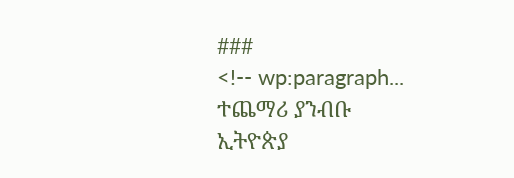###
<!-- wp:paragraph...
ተጨማሪ ያንብቡ
ኢትዮጵያ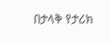በታላቅ የታሪክ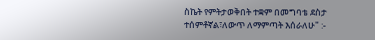ስኬት የምትታወቅበት ተቋም በመግባቴ ደስታ ተሰምቶኛል፣ለውጥ ለማምጣት እሰራለሁ" :-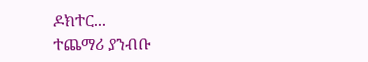ዶክተር...
ተጨማሪ ያንብቡ